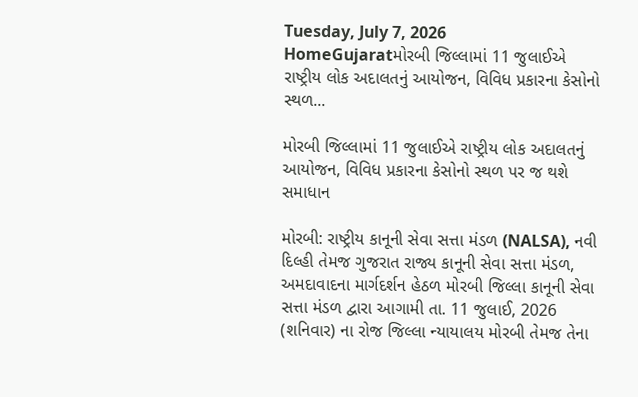Tuesday, July 7, 2026
HomeGujaratમોરબી જિલ્લામાં 11 જુલાઈએ રાષ્ટ્રીય લોક અદાલતનું આયોજન, વિવિધ પ્રકારના કેસોનો સ્થળ...

મોરબી જિલ્લામાં 11 જુલાઈએ રાષ્ટ્રીય લોક અદાલતનું આયોજન, વિવિધ પ્રકારના કેસોનો સ્થળ પર જ થશે સમાધાન

મોરબી: રાષ્ટ્રીય કાનૂની સેવા સત્તા મંડળ (NALSA), નવી દિલ્હી તેમજ ગુજરાત રાજ્ય કાનૂની સેવા સત્તા મંડળ, અમદાવાદના માર્ગદર્શન હેઠળ મોરબી જિલ્લા કાનૂની સેવા સત્તા મંડળ દ્વારા આગામી તા. 11 જુલાઈ, 2026 (શનિવાર) ના રોજ જિલ્લા ન્યાયાલય મોરબી તેમજ તેના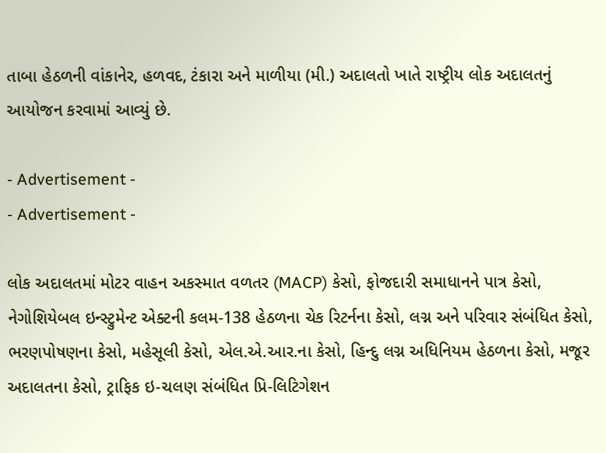તાબા હેઠળની વાંકાનેર, હળવદ, ટંકારા અને માળીયા (મી.) અદાલતો ખાતે રાષ્ટ્રીય લોક અદાલતનું આયોજન કરવામાં આવ્યું છે.

- Advertisement -
- Advertisement -

લોક અદાલતમાં મોટર વાહન અકસ્માત વળતર (MACP) કેસો, ફોજદારી સમાધાનને પાત્ર કેસો, નેગોશિયેબલ ઇન્સ્ટ્રુમેન્ટ એક્ટની કલમ-138 હેઠળના ચેક રિટર્નના કેસો, લગ્ન અને પરિવાર સંબંધિત કેસો, ભરણપોષણના કેસો, મહેસૂલી કેસો, એલ.એ.આર.ના કેસો, હિન્દુ લગ્ન અધિનિયમ હેઠળના કેસો, મજૂર અદાલતના કેસો, ટ્રાફિક ઇ-ચલણ સંબંધિત પ્રિ-લિટિગેશન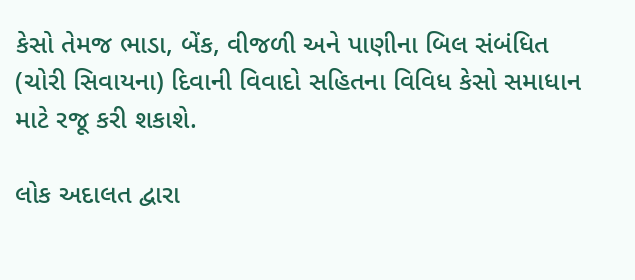કેસો તેમજ ભાડા, બેંક, વીજળી અને પાણીના બિલ સંબંધિત (ચોરી સિવાયના) દિવાની વિવાદો સહિતના વિવિધ કેસો સમાધાન માટે રજૂ કરી શકાશે.

લોક અદાલત દ્વારા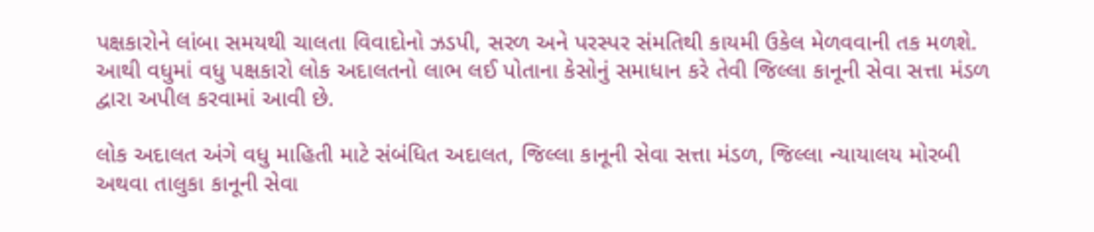પક્ષકારોને લાંબા સમયથી ચાલતા વિવાદોનો ઝડપી, સરળ અને પરસ્પર સંમતિથી કાયમી ઉકેલ મેળવવાની તક મળશે. આથી વધુમાં વધુ પક્ષકારો લોક અદાલતનો લાભ લઈ પોતાના કેસોનું સમાધાન કરે તેવી જિલ્લા કાનૂની સેવા સત્તા મંડળ દ્વારા અપીલ કરવામાં આવી છે.

લોક અદાલત અંગે વધુ માહિતી માટે સંબંધિત અદાલત, જિલ્લા કાનૂની સેવા સત્તા મંડળ, જિલ્લા ન્યાયાલય મોરબી અથવા તાલુકા કાનૂની સેવા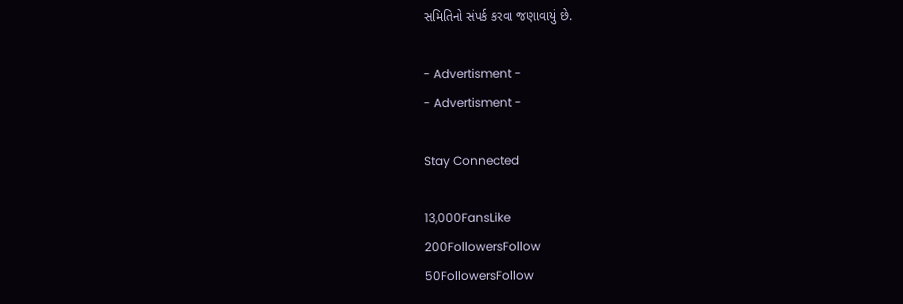સમિતિનો સંપર્ક કરવા જણાવાયું છે.

- Advertisment -
- Advertisment -

Stay Connected

13,000FansLike
200FollowersFollow
50FollowersFollow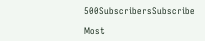500SubscribersSubscribe

Most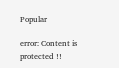Popular

error: Content is protected !!